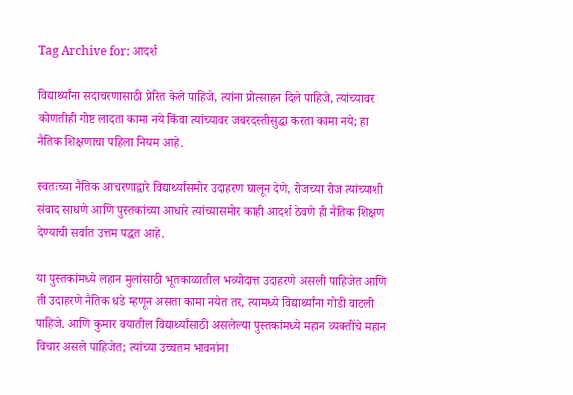Tag Archive for: आदर्श

विद्यार्थ्यांना सदाचरणासाठी प्रेरित केले पाहिजे, त्यांना प्रोत्साहन दिले पाहिजे, त्यांच्यावर कोणतीही गोष्ट लादता कामा नये किंवा त्यांच्यावर जबरदस्तीसुद्धा करता कामा नये; हा नैतिक शिक्षणाचा पहिला नियम आहे.

स्वतःच्या नैतिक आचरणाद्वारे विद्यार्थ्यांसमोर उदाहरण घालून देणे, रोजच्या रोज त्यांच्याशी संवाद साधणे आणि पुस्तकांच्या आधारे त्यांच्यासमोर काही आदर्श ठेवणे ही नैतिक शिक्षण देण्याची सर्वात उत्तम पद्धत आहे.

या पुस्तकांमध्ये लहान मुलांसाठी भूतकाळातील भव्योदात्त उदाहरणे असली पाहिजेत आणि ती उदाहरणे नैतिक धडे म्हणून असता कामा नयेत तर, त्यामध्ये विद्यार्थ्यांना गोडी वाटली पाहिजे. आणि कुमार वयातील विद्यार्थ्यांसाठी असलेल्या पुस्तकांमध्ये महान व्यक्तींचे महान विचार असले पाहिजेत; त्यांच्या उच्चतम भावनांना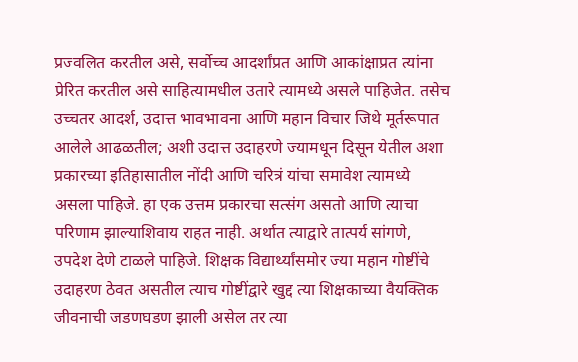प्रज्वलित करतील असे, सर्वोच्च आदर्शांप्रत आणि आकांक्षाप्रत त्यांना प्रेरित करतील असे साहित्यामधील उतारे त्यामध्ये असले पाहिजेत. तसेच उच्चतर आदर्श, उदात्त भावभावना आणि महान विचार जिथे मूर्तरूपात आलेले आढळतील; अशी उदात्त उदाहरणे ज्यामधून दिसून येतील अशा प्रकारच्या इतिहासातील नोंदी आणि चरित्रं यांचा समावेश त्यामध्ये असला पाहिजे. हा एक उत्तम प्रकारचा सत्संग असतो आणि त्याचा परिणाम झाल्याशिवाय राहत नाही. अर्थात त्याद्वारे तात्पर्य सांगणे, उपदेश देणे टाळले पाहिजे. शिक्षक विद्यार्थ्यांसमोर ज्या महान गोष्टींचे उदाहरण ठेवत असतील त्याच गोष्टींद्वारे खुद्द त्या शिक्षकाच्या वैयक्तिक जीवनाची जडणघडण झाली असेल तर त्या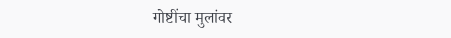गोष्टींचा मुलांवर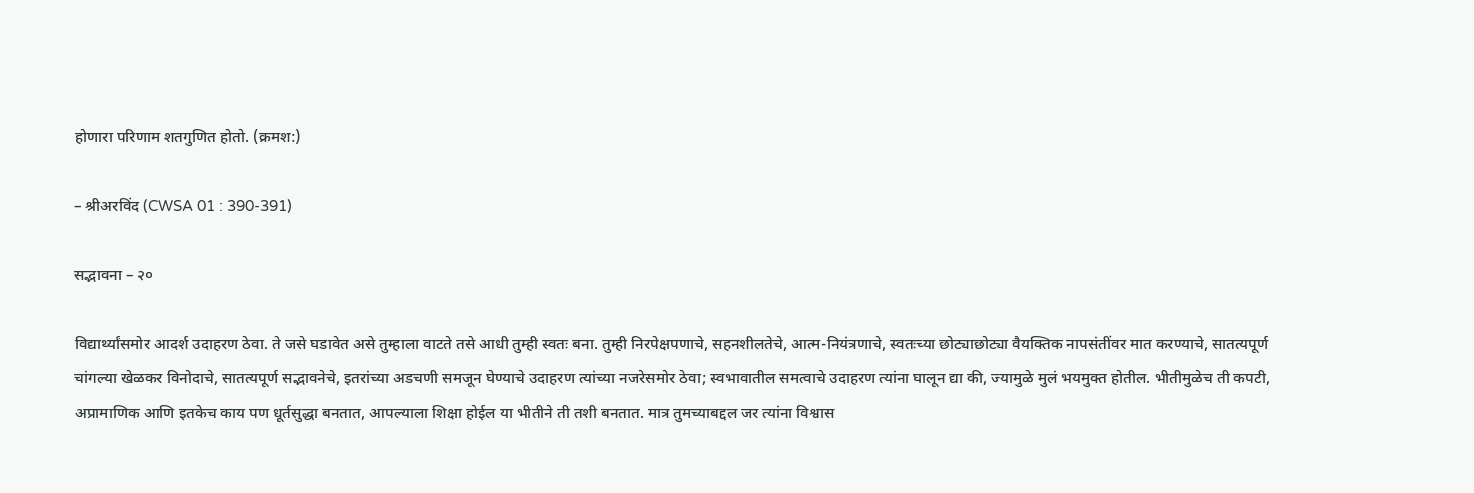होणारा परिणाम शतगुणित होतो. (क्रमश:)

– श्रीअरविंद (CWSA 01 : 390-391)

सद्भावना – २०

विद्यार्थ्यांसमोर आदर्श उदाहरण ठेवा. ते जसे घडावेत असे तुम्हाला वाटते तसे आधी तुम्ही स्वतः बना. तुम्ही निरपेक्षपणाचे, सहनशीलतेचे, आत्म-नियंत्रणाचे, स्वतःच्या छोट्याछोट्या वैयक्तिक नापसंतींवर मात करण्याचे, सातत्यपूर्ण चांगल्या खेळकर विनोदाचे, सातत्यपूर्ण सद्भावनेचे, इतरांच्या अडचणी समजून घेण्याचे उदाहरण त्यांच्या नजरेसमोर ठेवा; स्वभावातील समत्वाचे उदाहरण त्यांना घालून द्या की, ज्यामुळे मुलं भयमुक्त होतील. भीतीमुळेच ती कपटी, अप्रामाणिक आणि इतकेच काय पण धूर्तसुद्धा बनतात, आपल्याला शिक्षा होईल या भीतीने ती तशी बनतात. मात्र तुमच्याबद्दल जर त्यांना विश्वास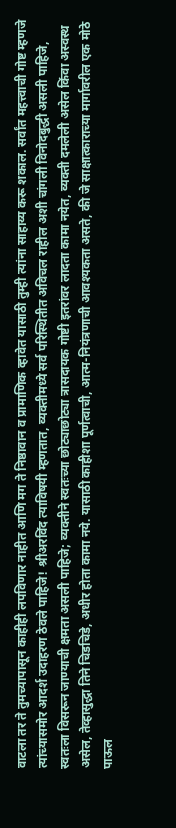वाटला तर ते तुमच्यापासून काहीही लपविणार नाहीत आणि मग ते निष्ठावान व प्रामाणिक व्हावेत यासाठी तुम्ही त्यांना साहाय्य करू शकाल. सर्वांत महत्त्वाची गोष्ट म्हणजे त्यांच्यासमोर आदर्श उदाहरण ठेवले पाहिजे! श्रीअरविंद त्याविषयी म्हणतात, व्यक्तीमध्ये सर्व परिस्थितीत अविचल राहील अशी चांगली विनोदबुद्धी असली पाहिजे, स्वतःला विसरून जाण्याची क्षमता असली पाहिजे; व्यक्तीने स्वतःच्या छोट्याछोट्या त्रासदायक गोष्टी इतरांवर लादता कामा नयेत, व्यक्ती दमलेली असेल किंवा अस्वस्थ असेल, तेव्हासुद्धा तिने चिडचिडे, अधीर होता कामा नये. यासाठी काहीशा पूर्णत्वाची, आत्म-नियंत्रणाची आवश्यकता असते, की जे साक्षात्काराच्या मार्गावरील एक मोठे पाऊल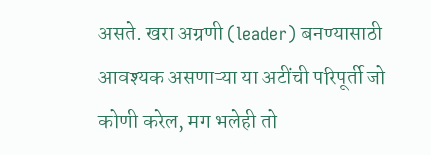असते. खरा अग्रणी (leader) बनण्यासाठी आवश्यक असणाऱ्या या अटींची परिपूर्ती जो कोणी करेल, मग भलेही तो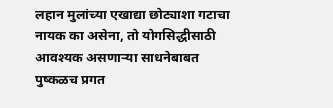लहान मुलांच्या एखाद्या छोट्याशा गटाचा नायक का असेना, तो योगसिद्धीसाठी आवश्यक असणाऱ्या साधनेबाबत पुष्कळच प्रगत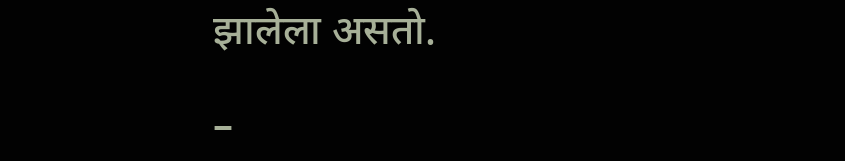झालेला असतो.

–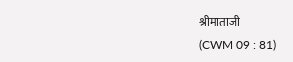श्रीमाताजी
(CWM 09 : 81)